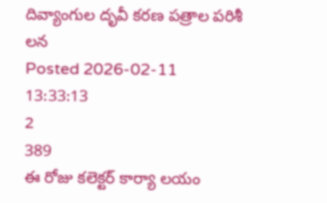దివ్యాంగుల దృవీ కరణ పత్రాల పరిశీ లన
Posted 2026-02-11 13:33:13
2
389
ఈ రోజు కలెక్టర్ కార్యా లయం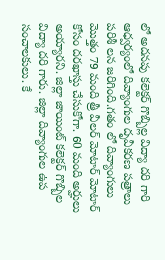లో అదనపు కలెక్టర్ గొబ్బిల్ల విద్యా దరి గారి ఆధ్వర్యంలో దివ్యాంగుల దృవీకరణ పత్రాలు పరిశీ లన జరిగింది.గతం లో దివ్యాంగులు మొత్తం 79 మంది త్రీ వీలర్ మోటార్ మోటార్ కోసం దరఖాస్తు చేసుకోగా. 60 మంది అర్హులు అయ్యారని. జిల్లా జాయింట్ కలెక్టర్ గొబ్బిల విద్యా దరి గారు. జిల్లా దివ్యాంగుల ఉప సంచాలకులు. కే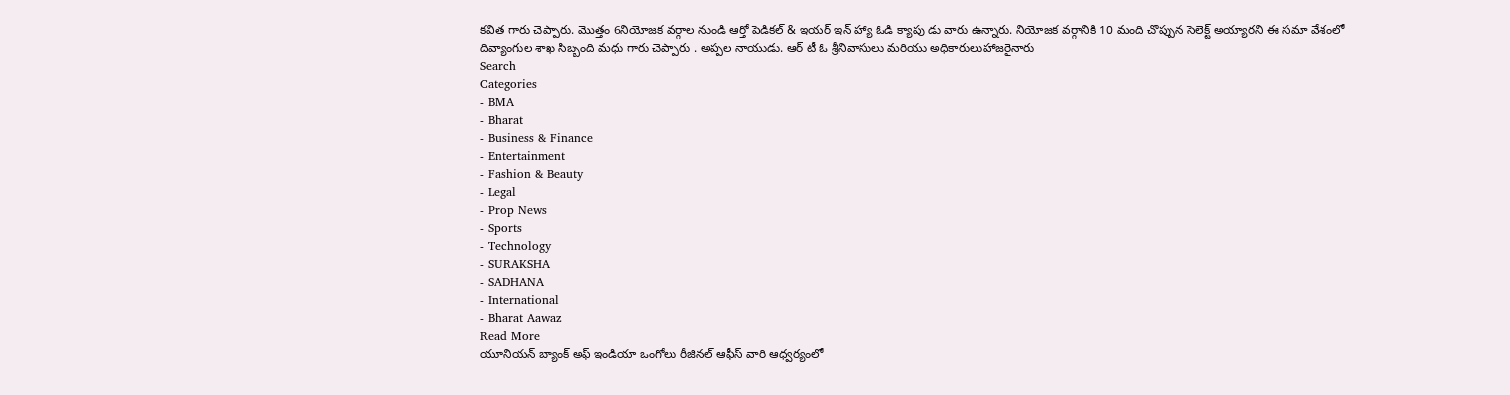కవిత గారు చెప్పారు. మొత్తం 6నియోజక వర్గాల నుండి ఆర్తో పెడికల్ & ఇయర్ ఇన్ హ్యా ఓడి క్యాపు డు వారు ఉన్నారు. నియోజక వర్గానికి 10 మంది చొప్పున సెలెక్ట్ అయ్యారని ఈ సమా వేశంలో దివ్యాంగుల శాఖ సిబ్బంది మధు గారు చెప్పారు . అప్పల నాయుడు. ఆర్ టీ ఓ శ్రీనివాసులు మరియు అధికారులుహాజరైనారు
Search
Categories
- BMA
- Bharat
- Business & Finance
- Entertainment
- Fashion & Beauty
- Legal
- Prop News
- Sports
- Technology
- SURAKSHA
- SADHANA
- International
- Bharat Aawaz
Read More
యూనియన్ బ్యాంక్ అఫ్ ఇండియా ఒంగోలు రీజినల్ ఆఫీస్ వారి ఆధ్వర్యంలో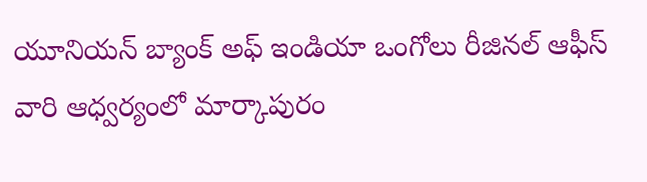యూనియన్ బ్యాంక్ అఫ్ ఇండియా ఒంగోలు రీజినల్ ఆఫీస్ వారి ఆధ్వర్యంలో మార్కాపురం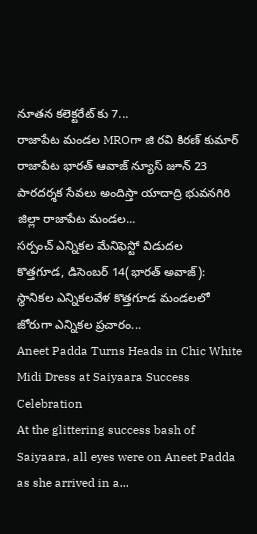నూతన కలెక్టరేట్ కు 7...
రాజాపేట మండల MROగా జి రవి కిరణ్ కుమార్
రాజాపేట భారత్ ఆవాజ్ న్యూస్ జూన్ 23 పారదర్శక సేవలు అందిస్తా యాదాద్రి భువనగిరి జిల్లా రాజాపేట మండల...
సర్పంచ్ ఎన్నికల మేనిఫెస్టో విడుదల
కొత్తగూడ, డిసెంబర్ 14(భారత్ అవాజ్): స్థానికల ఎన్నికలవేళ కొత్తగూడ మండలలో జోరుగా ఎన్నికల ప్రచారం...
Aneet Padda Turns Heads in Chic White Midi Dress at Saiyaara Success Celebration
At the glittering success bash of Saiyaara, all eyes were on Aneet Padda as she arrived in a...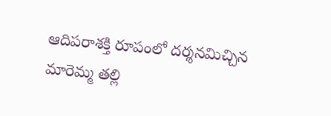ఆదిపరాశక్తి రూపంలో దర్శనమిచ్చిన మారెమ్మ తల్లి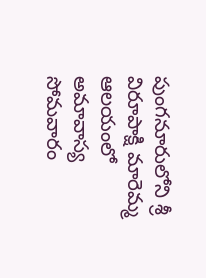పుంగనూరులోని శ్రీ విరూపాక్షి మారెమ్మ ఆలయంలో అమావాస్య సోమవారం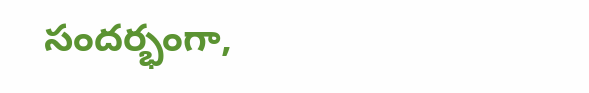సందర్భంగా,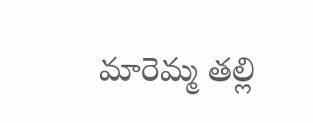మారెమ్మ తల్లి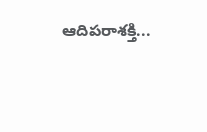ఆదిపరాశక్తి...